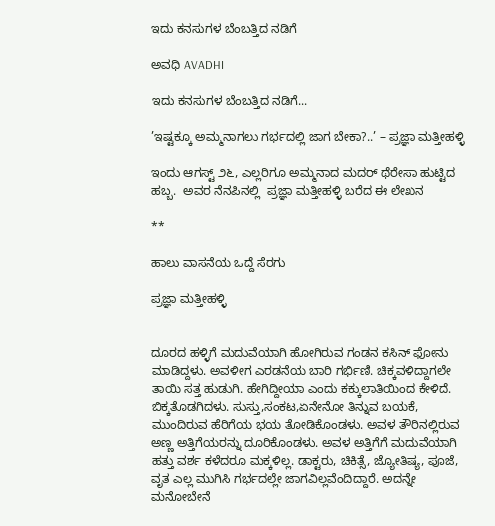ಇದು ಕನಸುಗಳ ಬೆಂಬತ್ತಿದ ನಡಿಗೆ‍

ಅವಧಿ AVADHI

ಇದು ಕನಸುಗಳ ಬೆಂಬತ್ತಿದ ನಡಿಗೆ...

’ಇಷ್ಟಕ್ಕೂ ಅಮ್ಮನಾಗಲು ಗರ್ಭದಲ್ಲಿ ಜಾಗ ಬೇಕಾ?..’ – ಪ್ರಜ್ಞಾ ಮತ್ತೀಹಳ್ಳಿ

ಇಂದು ಆಗಸ್ಟ್ ೨೬, ಎಲ್ಲರಿಗೂ ಅಮ್ಮನಾದ ಮದರ್ ಥೆರೇಸಾ ಹುಟ್ಟಿದ ಹಬ್ಬ.  ಅವರ ನೆನಪಿನಲ್ಲಿ  ಪ್ರಜ್ಞಾ ಮತ್ತೀಹಳ್ಳಿ ಬರೆದ ಈ ಲೇಖನ

**

ಹಾಲು ವಾಸನೆಯ ಒದ್ದೆ ಸೆರಗು

ಪ್ರಜ್ಞಾ ಮತ್ತೀಹಳ್ಳಿ


ದೂರದ ಹಳ್ಳಿಗೆ ಮದುವೆಯಾಗಿ ಹೋಗಿರುವ ಗಂಡನ ಕಸಿನ್ ಫೋನು ಮಾಡಿದ್ದಳು. ಅವಳೀಗ ಎರಡನೆಯ ಬಾರಿ ಗರ್ಭಿಣಿ. ಚಿಕ್ಕವಳಿದ್ದಾಗಲೇ ತಾಯಿ ಸತ್ತ ಹುಡುಗಿ. ಹೇಗಿದ್ದೀಯಾ ಎಂದು ಕಕ್ಕುಲಾತಿಯಿಂದ ಕೇಳಿದೆ. ಬಿಕ್ಕತೊಡಗಿದಳು. ಸುಸ್ತು,ಸಂಕಟ,ಏನೇನೋ ತಿನ್ನುವ ಬಯಕೆ, ಮುಂದಿರುವ ಹೆರಿಗೆಯ ಭಯ ತೋಡಿಕೊಂಡಳು. ಅವಳ ತೌರಿನಲ್ಲಿರುವ ಅಣ್ಣ ಅತ್ತಿಗೆಯರನ್ನು ದೂರಿಕೊಂಡಳು. ಅವಳ ಅತ್ತಿಗೆಗೆ ಮದುವೆಯಾಗಿ ಹತ್ತು ವರ್ಶ ಕಳೆದರೂ ಮಕ್ಕಳಿಲ್ಲ. ಡಾಕ್ಟರು, ಚಿಕಿತ್ಸೆ, ಜ್ಯೋತಿಷ್ಯ, ಪೂಜೆ, ವೃತ ಎಲ್ಲ ಮುಗಿಸಿ ಗರ್ಭದಲ್ಲೇ ಜಾಗವಿಲ್ಲವೆಂದಿದ್ದಾರೆ. ಅದನ್ನೇ ಮನೋಬೇನೆ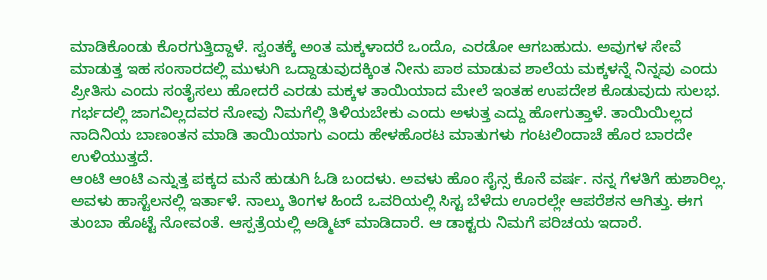ಮಾಡಿಕೊಂಡು ಕೊರಗುತ್ತಿದ್ದಾಳೆ. ಸ್ವಂತಕ್ಕೆ ಅಂತ ಮಕ್ಕಳಾದರೆ ಒಂದೊ, ಎರಡೋ ಆಗಬಹುದು. ಅವುಗಳ ಸೇವೆ ಮಾಡುತ್ತ ಇಹ ಸಂಸಾರದಲ್ಲಿ ಮುಳುಗಿ ಒದ್ದಾಡುವುದಕ್ಕಿಂತ ನೀನು ಪಾಠ ಮಾಡುವ ಶಾಲೆಯ ಮಕ್ಕಳನ್ನೆ ನಿನ್ನವು ಎಂದು ಪ್ರೀತಿಸು ಎಂದು ಸಂತೈಸಲು ಹೋದರೆ ಎರಡು ಮಕ್ಕಳ ತಾಯಿಯಾದ ಮೇಲೆ ಇಂತಹ ಉಪದೇಶ ಕೊಡುವುದು ಸುಲಭ. ಗರ್ಭದಲ್ಲಿ ಜಾಗವಿಲ್ಲದವರ ನೋವು ನಿಮಗೆಲ್ಲಿ ತಿಳಿಯಬೇಕು ಎಂದು ಅಳುತ್ತ ಎದ್ದು ಹೋಗುತ್ತಾಳೆ. ತಾಯಿಯಿಲ್ಲದ ನಾದಿನಿಯ ಬಾಣಂತನ ಮಾಡಿ ತಾಯಿಯಾಗು ಎಂದು ಹೇಳಹೊರಟ ಮಾತುಗಳು ಗಂಟಲಿಂದಾಚೆ ಹೊರ ಬಾರದೇ ಉಳಿಯುತ್ತದೆ.
ಆಂಟಿ ಆಂಟಿ ಎನ್ನುತ್ತ ಪಕ್ಕದ ಮನೆ ಹುಡುಗಿ ಓಡಿ ಬಂದಳು. ಅವಳು ಹೊಂ ಸೈನ್ಸ ಕೊನೆ ವರ್ಷ. ನನ್ನ ಗೆಳತಿಗೆ ಹುಶಾರಿಲ್ಲ. ಅವಳು ಹಾಸ್ಟೆಲನಲ್ಲಿ ಇರ್ತಾಳೆ. ನಾಲ್ಕು ತಿಂಗಳ ಹಿಂದೆ ಒವರಿಯಲ್ಲಿ ಸಿಸ್ಟ ಬೆಳೆದು ಊರಲ್ಲೇ ಆಪರೆಶನ ಆಗಿತ್ತು. ಈಗ ತುಂಬಾ ಹೊಟ್ಟೆ ನೋವಂತೆ. ಆಸ್ಪತ್ರೆಯಲ್ಲಿ ಅಡ್ಮಿಟ್ ಮಾಡಿದಾರೆ. ಆ ಡಾಕ್ಟರು ನಿಮಗೆ ಪರಿಚಯ ಇದಾರೆ.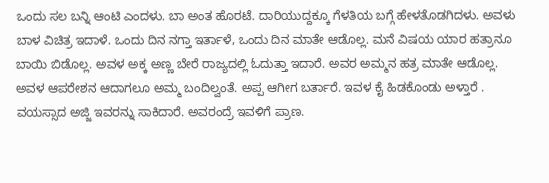ಒಂದು ಸಲ ಬನ್ನಿ ಆಂಟಿ ಎಂದಳು. ಬಾ ಅಂತ ಹೊರಟೆ. ದಾರಿಯುದ್ದಕ್ಕೂ ಗೆಳತಿಯ ಬಗ್ಗೆ ಹೇಳತೊಡಗಿದಳು. ಅವಳು ಬಾಳ ವಿಚಿತ್ರ ಇದಾಳೆ. ಒಂದು ದಿನ ನಗ್ತಾ ಇರ್ತಾಳೆ, ಒಂದು ದಿನ ಮಾತೇ ಆಡೊಲ್ಲ. ಮನೆ ವಿಷಯ ಯಾರ ಹತ್ರಾನೂ ಬಾಯಿ ಬಿಡೊಲ್ಲ. ಅವಳ ಅಕ್ಕ ಅಣ್ಣ ಬೇರೆ ರಾಜ್ಯದಲ್ಲಿ ಓದುತ್ತಾ ಇದಾರೆ. ಅವರ ಅಮ್ಮನ ಹತ್ರ ಮಾತೇ ಆಡೊಲ್ಲ. ಅವಳ ಆಪರೇಶನ ಆದಾಗಲೂ ಅಮ್ಮ ಬಂದಿಲ್ವಂತೆ. ಅಪ್ಪ ಆಗೀಗ ಬರ್ತಾರೆ. ಇವಳ ಕೈ ಹಿಡಕೊಂಡು ಅಳ್ತಾರೆ . ವಯಸ್ಸಾದ ಅಜ್ಜಿ ಇವರನ್ನು ಸಾಕಿದಾರೆ. ಅವರಂದ್ರೆ ಇವಳಿಗೆ ಪ್ರಾಣ.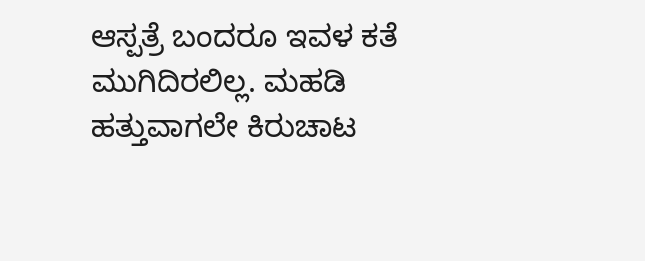ಆಸ್ಪತ್ರೆ ಬಂದರೂ ಇವಳ ಕತೆ ಮುಗಿದಿರಲಿಲ್ಲ. ಮಹಡಿ ಹತ್ತುವಾಗಲೇ ಕಿರುಚಾಟ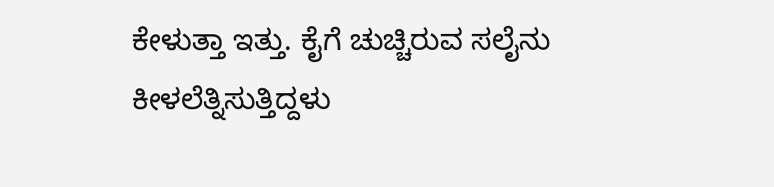ಕೇಳುತ್ತಾ ಇತ್ತು. ಕೈಗೆ ಚುಚ್ಚಿರುವ ಸಲೈನು ಕೀಳಲೆತ್ನಿಸುತ್ತಿದ್ದಳು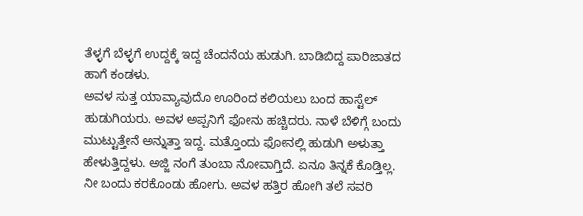ತೆಳ್ಳಗೆ ಬೆಳ್ಳಗೆ ಉದ್ದಕ್ಕೆ ಇದ್ದ ಚೆಂದನೆಯ ಹುಡುಗಿ. ಬಾಡಿಬಿದ್ದ ಪಾರಿಜಾತದ ಹಾಗೆ ಕಂಡಳು.
ಅವಳ ಸುತ್ತ ಯಾವ್ಯಾವುದೊ ಊರಿಂದ ಕಲಿಯಲು ಬಂದ ಹಾಸ್ಟೆಲ್ ಹುಡುಗಿಯರು. ಅವಳ ಅಪ್ಪನಿಗೆ ಫೋನು ಹಚ್ಚಿದರು. ನಾಳೆ ಬೆಳಿಗ್ಗೆ ಬಂದು ಮುಟ್ಟುತ್ತೇನೆ ಅನ್ನುತ್ತಾ ಇದ್ದ. ಮತ್ತೊಂದು ಫೋನಲ್ಲಿ ಹುಡುಗಿ ಅಳುತ್ತಾ ಹೇಳುತ್ತಿದ್ದಳು. ಅಜ್ಜಿ ನಂಗೆ ತುಂಬಾ ನೋವಾಗ್ತಿದೆ. ಏನೂ ತಿನ್ನಕೆ ಕೊಡ್ತಿಲ್ಲ. ನೀ ಬಂದು ಕರಕೊಂಡು ಹೋಗು. ಅವಳ ಹತ್ತಿರ ಹೋಗಿ ತಲೆ ಸವರಿ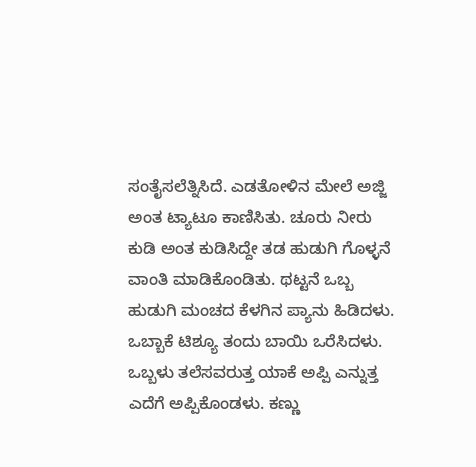ಸಂತೈಸಲೆತ್ನಿಸಿದೆ. ಎಡತೋಳಿನ ಮೇಲೆ ಅಜ್ಜಿ ಅಂತ ಟ್ಯಾಟೂ ಕಾಣಿಸಿತು. ಚೂರು ನೀರು ಕುಡಿ ಅಂತ ಕುಡಿಸಿದ್ದೇ ತಡ ಹುಡುಗಿ ಗೊಳ್ಳನೆ ವಾಂತಿ ಮಾಡಿಕೊಂಡಿತು. ಥಟ್ಟನೆ ಒಬ್ಬ ಹುಡುಗಿ ಮಂಚದ ಕೆಳಗಿನ ಪ್ಯಾನು ಹಿಡಿದಳು. ಒಬ್ಬಾಕೆ ಟಿಶ್ಯೂ ತಂದು ಬಾಯಿ ಒರೆಸಿದಳು. ಒಬ್ಬಳು ತಲೆಸವರುತ್ತ ಯಾಕೆ ಅಪ್ಪಿ ಎನ್ನುತ್ತ ಎದೆಗೆ ಅಪ್ಪಿಕೊಂಡಳು. ಕಣ್ಣು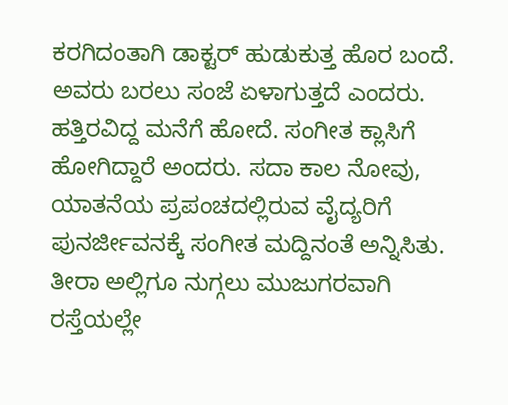ಕರಗಿದಂತಾಗಿ ಡಾಕ್ಟರ್ ಹುಡುಕುತ್ತ ಹೊರ ಬಂದೆ. ಅವರು ಬರಲು ಸಂಜೆ ಏಳಾಗುತ್ತದೆ ಎಂದರು. ಹತ್ತಿರವಿದ್ದ ಮನೆಗೆ ಹೋದೆ. ಸಂಗೀತ ಕ್ಲಾಸಿಗೆ ಹೋಗಿದ್ದಾರೆ ಅಂದರು. ಸದಾ ಕಾಲ ನೋವು, ಯಾತನೆಯ ಪ್ರಪಂಚದಲ್ಲಿರುವ ವೈದ್ಯರಿಗೆ ಪುನರ್ಜೀವನಕ್ಕೆ ಸಂಗೀತ ಮದ್ದಿನಂತೆ ಅನ್ನಿಸಿತು. ತೀರಾ ಅಲ್ಲಿಗೂ ನುಗ್ಗಲು ಮುಜುಗರವಾಗಿ ರಸ್ತೆಯಲ್ಲೇ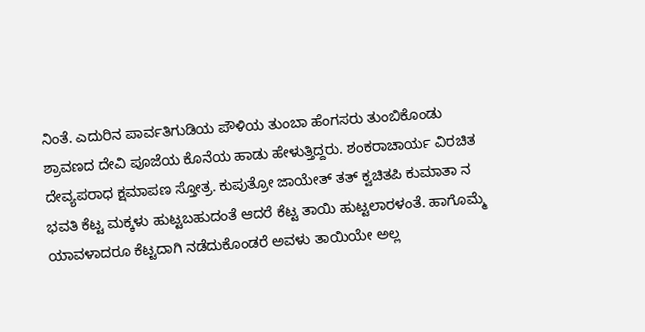ನಿಂತೆ. ಎದುರಿನ ಪಾರ್ವತಿಗುಡಿಯ ಪೌಳಿಯ ತುಂಬಾ ಹೆಂಗಸರು ತುಂಬಿಕೊಂಡು ಶ್ರಾವಣದ ದೇವಿ ಪೂಜೆಯ ಕೊನೆಯ ಹಾಡು ಹೇಳುತ್ತಿದ್ದರು. ಶಂಕರಾಚಾರ್ಯ ವಿರಚಿತ ದೇವ್ಯಪರಾಧ ಕ್ಷಮಾಪಣ ಸ್ತೋತ್ರ. ಕುಪುತ್ರೋ ಜಾಯೇತ್ ತತ್ ಕ್ವಚಿತಪಿ ಕುಮಾತಾ ನ ಭವತಿ ಕೆಟ್ಟ ಮಕ್ಕಳು ಹುಟ್ಟಬಹುದಂತೆ ಆದರೆ ಕೆಟ್ಟ ತಾಯಿ ಹುಟ್ಟಲಾರಳಂತೆ. ಹಾಗೊಮ್ಮೆ ಯಾವಳಾದರೂ ಕೆಟ್ಟದಾಗಿ ನಡೆದುಕೊಂಡರೆ ಅವಳು ತಾಯಿಯೇ ಅಲ್ಲ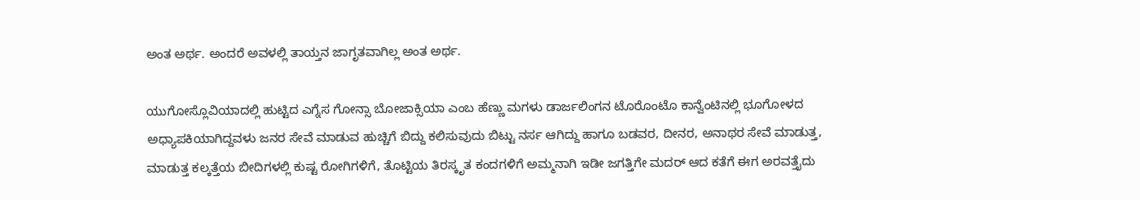ಅಂತ ಅರ್ಥ. ಅಂದರೆ ಅವಳಲ್ಲಿ ತಾಯ್ತನ ಜಾಗೃತವಾಗಿಲ್ಲ ಅಂತ ಅರ್ಥ.

ಯುಗೋಸ್ಲೊವಿಯಾದಲ್ಲಿ ಹುಟ್ಟಿದ ಎಗ್ನೆಸ ಗೋನ್ಸಾ ಬೋಜಾಕ್ಸಿಯಾ ಎಂಬ ಹೆಣ್ಣು ಮಗಳು ಡಾರ್ಜಲಿಂಗನ ಟೊರೊಂಟೊ ಕಾನ್ವೆಂಟಿನಲ್ಲಿ ಭೂಗೋಳದ ಅಧ್ಯಾಪಕಿಯಾಗಿದ್ದವಳು ಜನರ ಸೇವೆ ಮಾಡುವ ಹುಚ್ಚಿಗೆ ಬಿದ್ದು ಕಲಿಸುವುದು ಬಿಟ್ಟು ನರ್ಸ ಆಗಿದ್ದು ಹಾಗೂ ಬಡವರ, ದೀನರ, ಅನಾಥರ ಸೇವೆ ಮಾಡುತ್ತ, ಮಾಡುತ್ತ ಕಲ್ಕತ್ತೆಯ ಬೀದಿಗಳಲ್ಲಿ ಕುಷ್ಟ ರೋಗಿಗಳಿಗೆ, ತೊಟ್ಟಿಯ ತಿರಸ್ಕೃತ ಕಂದಗಳಿಗೆ ಅಮ್ಮನಾಗಿ ಇಡೀ ಜಗತ್ತಿಗೇ ಮದರ್ ಆದ ಕತೆಗೆ ಈಗ ಅರವತ್ತೈದು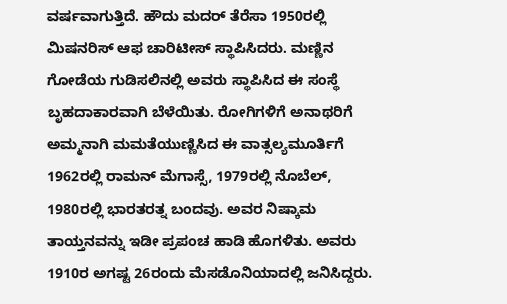ವರ್ಷವಾಗುತ್ತಿದೆ. ಹೌದು ಮದರ್ ತೆರೆಸಾ 1950ರಲ್ಲಿ ಮಿಷನರಿಸ್ ಆಫ ಚಾರಿಟೀಸ್ ಸ್ಥಾಪಿಸಿದರು. ಮಣ್ಣಿನ ಗೋಡೆಯ ಗುಡಿಸಲಿನಲ್ಲಿ ಅವರು ಸ್ಥಾಪಿಸಿದ ಈ ಸಂಸ್ಥೆ ಬೃಹದಾಕಾರವಾಗಿ ಬೆಳೆಯಿತು. ರೋಗಿಗಳಿಗೆ ಅನಾಥರಿಗೆ ಅಮ್ಮನಾಗಿ ಮಮತೆಯುಣ್ಣಿಸಿದ ಈ ವಾತ್ಸಲ್ಯಮೂರ್ತಿಗೆ 1962ರಲ್ಲಿ ರಾಮನ್ ಮೆಗಾಸ್ಸೆ, 1979ರಲ್ಲಿ ನೊಬೆಲ್, 1980ರಲ್ಲಿ ಭಾರತರತ್ನ ಬಂದವು. ಅವರ ನಿಷ್ಕಾಮ ತಾಯ್ತನವನ್ನು ಇಡೀ ಪ್ರಪಂಚ ಹಾಡಿ ಹೊಗಳಿತು. ಅವರು 1910ರ ಅಗಷ್ಟ 26ರಂದು ಮೆಸಡೊನಿಯಾದಲ್ಲಿ ಜನಿಸಿದ್ದರು.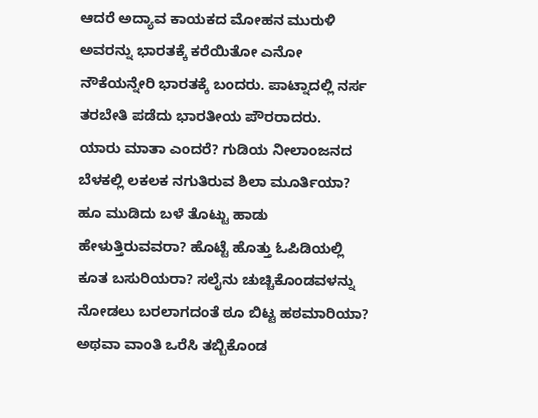ಆದರೆ ಅದ್ಯಾವ ಕಾಯಕದ ಮೋಹನ ಮುರುಳಿ ಅವರನ್ನು ಭಾರತಕ್ಕೆ ಕರೆಯಿತೋ ಎನೋ ನೌಕೆಯನ್ನೇರಿ ಭಾರತಕ್ಕೆ ಬಂದರು. ಪಾಟ್ನಾದಲ್ಲಿ ನರ್ಸ ತರಬೇತಿ ಪಡೆದು ಭಾರತೀಯ ಪೌರರಾದರು.
ಯಾರು ಮಾತಾ ಎಂದರೆ? ಗುಡಿಯ ನೀಲಾಂಜನದ ಬೆಳಕಲ್ಲಿ ಲಕಲಕ ನಗುತಿರುವ ಶಿಲಾ ಮೂರ್ತಿಯಾ? ಹೂ ಮುಡಿದು ಬಳೆ ತೊಟ್ಟು ಹಾಡು ಹೇಳುತ್ತಿರುವವರಾ? ಹೊಟ್ಟೆ ಹೊತ್ತು ಓಪಿಡಿಯಲ್ಲಿ ಕೂತ ಬಸುರಿಯರಾ? ಸಲೈನು ಚುಚ್ಚಿಕೊಂಡವಳನ್ನು ನೋಡಲು ಬರಲಾಗದಂತೆ ಠೂ ಬಿಟ್ಟ ಹಠಮಾರಿಯಾ? ಅಥವಾ ವಾಂತಿ ಒರೆಸಿ ತಬ್ಬಿಕೊಂಡ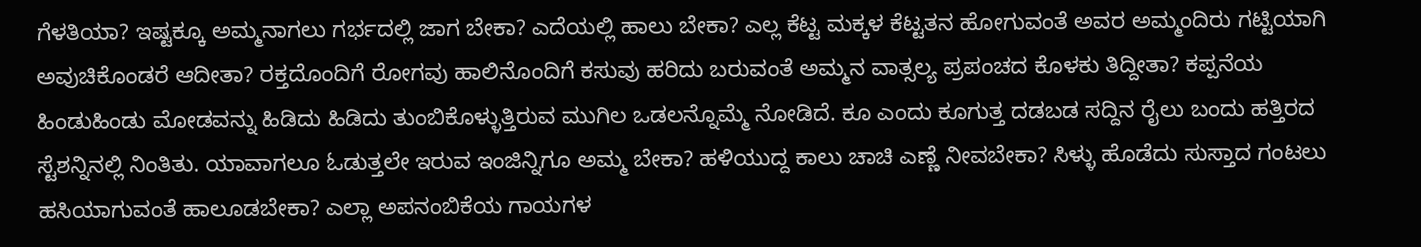ಗೆಳತಿಯಾ? ಇಷ್ಟಕ್ಕೂ ಅಮ್ಮನಾಗಲು ಗರ್ಭದಲ್ಲಿ ಜಾಗ ಬೇಕಾ? ಎದೆಯಲ್ಲಿ ಹಾಲು ಬೇಕಾ? ಎಲ್ಲ ಕೆಟ್ಟ ಮಕ್ಕಳ ಕೆಟ್ಟತನ ಹೋಗುವಂತೆ ಅವರ ಅಮ್ಮಂದಿರು ಗಟ್ಟಿಯಾಗಿ ಅವುಚಿಕೊಂಡರೆ ಆದೀತಾ? ರಕ್ತದೊಂದಿಗೆ ರೋಗವು ಹಾಲಿನೊಂದಿಗೆ ಕಸುವು ಹರಿದು ಬರುವಂತೆ ಅಮ್ಮನ ವಾತ್ಸಲ್ಯ ಪ್ರಪಂಚದ ಕೊಳಕು ತಿದ್ದೀತಾ? ಕಪ್ಪನೆಯ ಹಿಂಡುಹಿಂಡು ಮೋಡವನ್ನು ಹಿಡಿದು ಹಿಡಿದು ತುಂಬಿಕೊಳ್ಳುತ್ತಿರುವ ಮುಗಿಲ ಒಡಲನ್ನೊಮ್ಮೆ ನೋಡಿದೆ. ಕೂ ಎಂದು ಕೂಗುತ್ತ ದಡಬಡ ಸದ್ದಿನ ರೈಲು ಬಂದು ಹತ್ತಿರದ ಸ್ಟೆಶನ್ನಿನಲ್ಲಿ ನಿಂತಿತು. ಯಾವಾಗಲೂ ಓಡುತ್ತಲೇ ಇರುವ ಇಂಜಿನ್ನಿಗೂ ಅಮ್ಮ ಬೇಕಾ? ಹಳಿಯುದ್ದ ಕಾಲು ಚಾಚಿ ಎಣ್ಣೆ ನೀವಬೇಕಾ? ಸಿಳ್ಳು ಹೊಡೆದು ಸುಸ್ತಾದ ಗಂಟಲು ಹಸಿಯಾಗುವಂತೆ ಹಾಲೂಡಬೇಕಾ? ಎಲ್ಲಾ ಅಪನಂಬಿಕೆಯ ಗಾಯಗಳ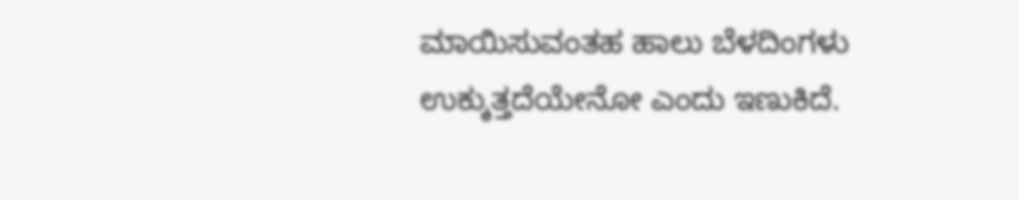ಮಾಯಿಸುವಂತಹ ಹಾಲು ಬೆಳದಿಂಗಳು ಉಕ್ಕುತ್ತದೆಯೇನೋ ಎಂದು ಇಣುಕಿದೆ.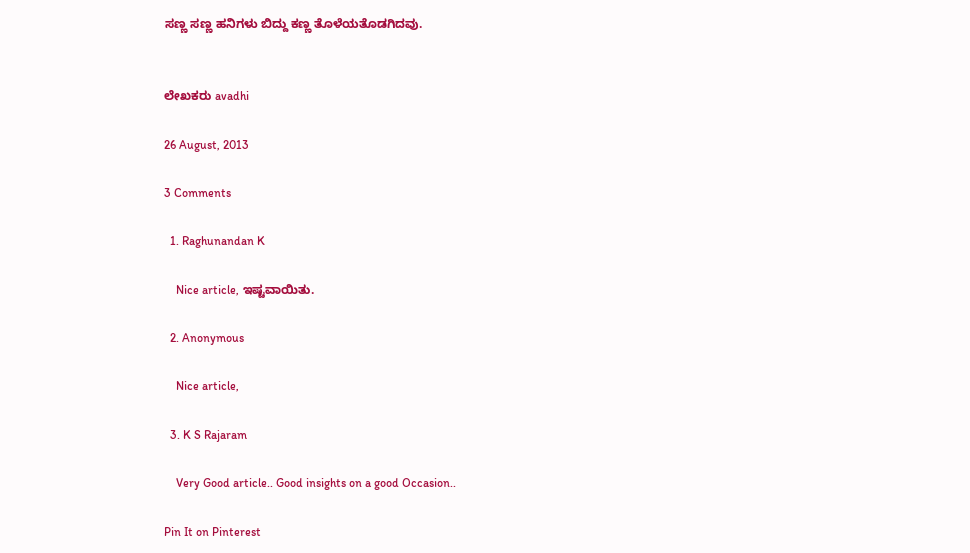ಸಣ್ಣ ಸಣ್ಣ ಹನಿಗಳು ಬಿದ್ದು ಕಣ್ಣ ತೊಳೆಯತೊಡಗಿದವು.


ಲೇಖಕರು avadhi

26 August, 2013

3 Comments

  1. Raghunandan K

    Nice article, ಇಷ್ಟವಾಯಿತು.

  2. Anonymous

    Nice article,

  3. K S Rajaram

    Very Good article.. Good insights on a good Occasion..

Pin It on Pinterest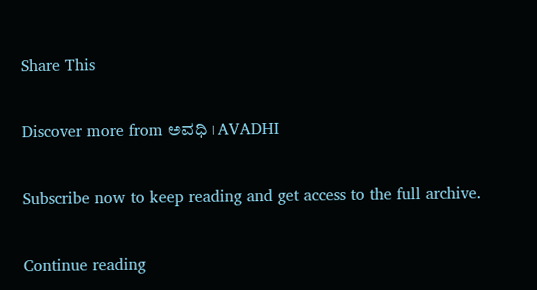Share This

Discover more from ಅವಧಿ । AVADHI

Subscribe now to keep reading and get access to the full archive.

Continue reading